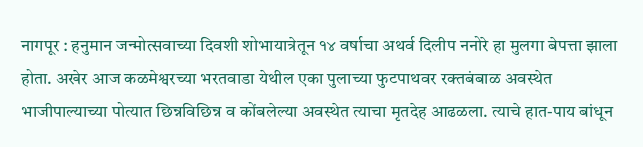नागपूर : हनुमान जन्मोत्सवाच्या दिवशी शोभायात्रेतून १४ वर्षाचा अथर्व दिलीप ननोरे हा मुलगा बेपत्ता झाला होता. अखेर आज कळमेश्वरच्या भरतवाडा येथील एका पुलाच्या फुटपाथवर रक्तबंबाळ अवस्थेत भाजीपाल्याच्या पोत्यात छिन्नविछिन्न व कोंबलेल्या अवस्थेत त्याचा मृतदेह आढळला. त्याचे हात-पाय बांधून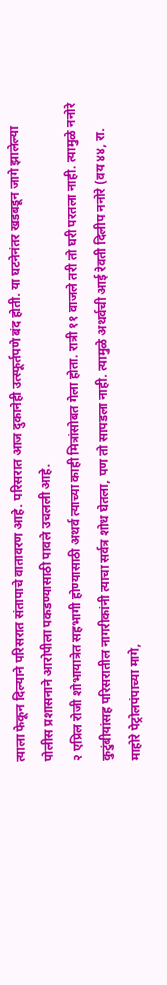त्याला फेकून दिल्याने परिसरात संतापाचे वातावरण आहे. परिसरात आज दुकानेही उत्स्फूर्तपणे बंद होती. या घटनेनंतर खडबडून जागे झालेल्या पोलीस प्रशासनाने आरोपीला पकडण्यासाठी पावले उचलली आहे.
२ एप्रिल रोजी शोभायात्रेत सहभागी होण्यासाठी अथर्व त्याच्या काही मित्रांसोबत गेला होता. रात्री ११ वाजले तरी तो घरी परतला नाही. त्यामुळे ननोरे कुटुंबीयांसह परिसरातील नागरीकांनी त्याचा सर्वत्र शोध घेतला, पण तो सापडला नाही. त्यामुळे अथर्वची आई रेवती दिलीप ननोरे (वय ४४, रा. माहोरे पेट्रोलपंपाच्या मागे,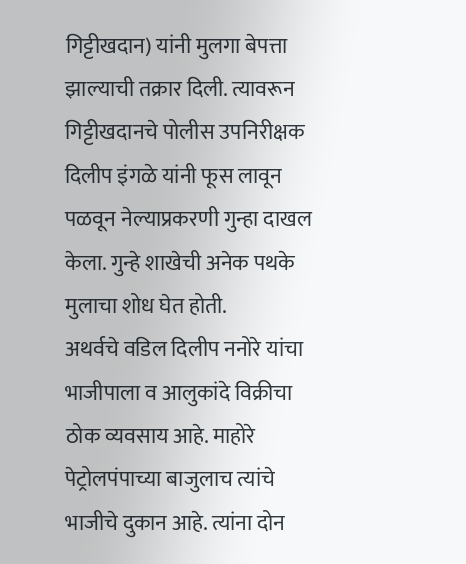गिट्टीखदान) यांनी मुलगा बेपत्ता झाल्याची तक्रार दिली. त्यावरून गिट्टीखदानचे पोलीस उपनिरीक्षक दिलीप इंगळे यांनी फूस लावून पळवून नेल्याप्रकरणी गुन्हा दाखल केला. गुन्हे शाखेची अनेक पथके मुलाचा शोध घेत होती.
अथर्वचे वडिल दिलीप ननोरे यांचा भाजीपाला व आलुकांदे विक्रीचा ठोक व्यवसाय आहे. माहोरे पेट्रोलपंपाच्या बाजुलाच त्यांचे भाजीचे दुकान आहे. त्यांना दोन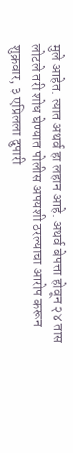मुले आहेत. त्यात अथर्व हा लहान आहे. अथर्व बेपत्ता होवून २४ तास लोटले तरी शोध घेण्यात पोलीस अपयशी ठरल्याचा आरोप करून शुक्रवार, ३ एप्रिलला दुपारी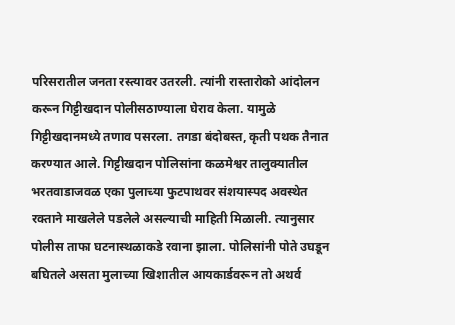परिसरातील जनता रस्त्यावर उतरली. त्यांनी रास्तारोको आंदोलन करून गिट्टीखदान पोलीसठाण्याला घेराव केला. यामुळे
गिट्टीखदानमध्ये तणाव पसरला. तगडा बंदोबस्त, कृती पथक तैनात करण्यात आले. गिट्टीखदान पोलिसांना कळमेश्वर तालुक्यातील भरतवाडाजवळ एका पुलाच्या फुटपाथवर संशयास्पद अवस्थेत रक्ताने माखलेले पडलेले असल्याची माहिती मिळाली. त्यानुसार पोलीस ताफा घटनास्थळाकडे रवाना झाला. पोलिसांनी पोते उघडून बघितले असता मुलाच्या खिशातील आयकार्डवरून तो अथर्व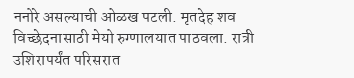ननोरे असल्याची ओळख पटली. मृतदेह शव विच्छेदनासाठी मेयो रुग्णालयात पाठवला. रात्री उशिरापर्यंत परिसरात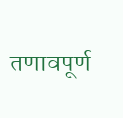तणावपूर्ण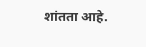शांतता आहे.